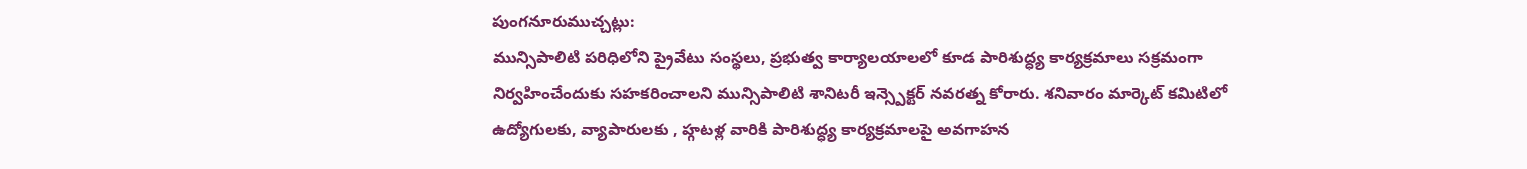పుంగనూరుముచ్చట్లు:
మున్సిపాలిటి పరిధిలోని ప్రైవేటు సంస్థలు, ప్రభుత్వ కార్యాలయాలలో కూడ పారిశుద్ధ్య కార్యక్రమాలు సక్రమంగా నిర్వహించేందుకు సహకరించాలని మున్సిపాలిటి శానిటరీ ఇన్స్పెక్టర్ నవరత్న కోరారు. శనివారం మార్కెట్ కమిటిలో ఉద్యోగులకు, వ్యాపారులకు , హ్గటళ్ల వారికి పారిశుద్ధ్య కార్యక్రమాలపై అవగాహన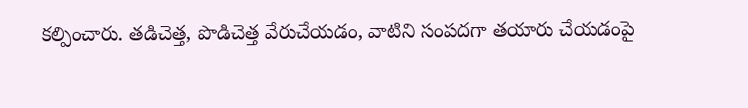కల్పించారు. తడిచెత్త, పొడిచెత్త వేరుచేయడం, వాటిని సంపదగా తయారు చేయడంపై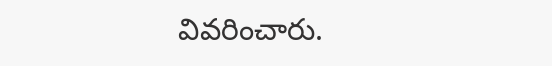వివరించారు.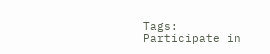Tags: Participate in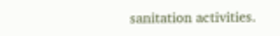sanitation activities.